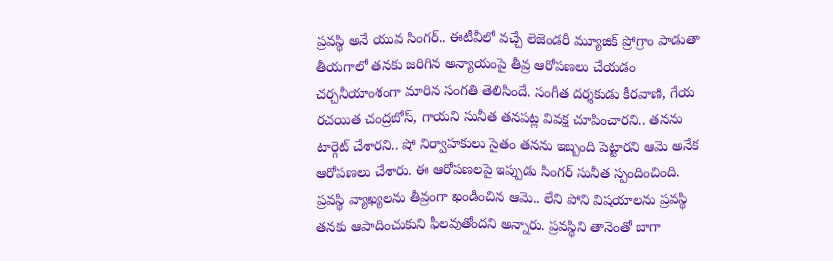ప్రవస్థి అనే యువ సింగర్.. ఈటీవీలో వచ్చే లెజెండరీ మ్యూజిక్ ప్రోగ్రాం పాడుతా తీయగాలో తనకు జరిగిన అన్యాయంపై తీవ్ర ఆరోపణలు చేయడం చర్చనీయాంశంగా మారిన సంగతి తెలిసిందే. సంగీత దర్శకుడు కీరవాణి, గేయ రచయిత చంద్రబోస్, గాయని సునీత తనపట్ల వివక్ష చూపించారని.. తనను టార్గెట్ చేశారని.. షో నిర్వాహకులు సైతం తనను ఇబ్బంది పెట్టారని ఆమె అనేక ఆరోపణలు చేశారు. ఈ ఆరోపణలపై ఇప్పుడు సింగర్ సునీత స్పందించింది. ప్రవస్థి వ్యాఖ్యలను తీవ్రంగా ఖండించిన ఆమె.. లేని పోని విషయాలను ప్రవస్థి తనకు ఆపాదించుకుని ఫీలవుతోందని అన్నారు. ప్రవస్థిని తానెంతో బాగా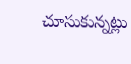చూసుకున్నట్లు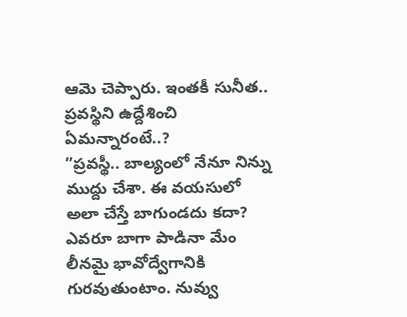ఆమె చెప్పారు. ఇంతకీ సునీత.. ప్రవస్థిని ఉద్దేశించి ఏమన్నారంటే..?
”ప్రవస్థీ.. బాల్యంలో నేనూ నిన్ను ముద్దు చేశా. ఈ వయసులో అలా చేస్తే బాగుండదు కదా? ఎవరూ బాగా పాడినా మేం లీనమై భావోద్వేగానికి గురవుతుంటాం. నువ్వు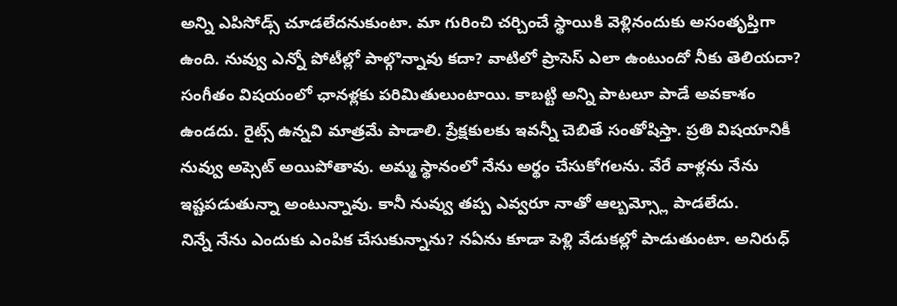అన్ని ఎపిసోడ్స్ చూడలేదనుకుంటా. మా గురించి చర్చించే స్థాయికి వెళ్లినందుకు అసంతృప్తిగా ఉంది. నువ్వు ఎన్నో పోటీల్లో పాల్గొన్నావు కదా? వాటిలో ప్రాసెస్ ఎలా ఉంటుందో నీకు తెలియదా? సంగీతం విషయంలో ఛానళ్లకు పరిమితులుంటాయి. కాబట్టి అన్ని పాటలూ పాడే అవకాశం ఉండదు. రైట్స్ ఉన్నవి మాత్రమే పాడాలి. ప్రేక్షకులకు ఇవన్నీ చెబితే సంతోషిస్తా. ప్రతి విషయానికీ నువ్వు అప్సెట్ అయిపోతావు. అమ్మ స్థానంలో నేను అర్థం చేసుకోగలను. వేరే వాళ్లను నేను ఇష్టపడుతున్నా అంటున్నావు. కానీ నువ్వు తప్ప ఎవ్వరూ నాతో ఆల్బమ్స్లో పాడలేదు.
నిన్నే నేను ఎందుకు ఎంపిక చేసుకున్నాను? నఏను కూడా పెళ్లి వేడుకల్లో పాడుతుంటా. అనిరుధ్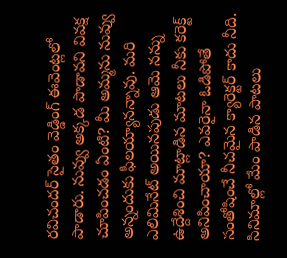రవిచందర్ సైతం వెడ్డింగ్ ఈవెంట్లలో పాడారు. నువ్వు అక్కడ పాడావని వివక్ష చూపించడం ఏంటి? మీ అమ్మను నువ్వు అన్నందుకు ఫీలయ్యానన్నావు. మరి ఎలిమినేట్ అయినపుడు ఆమె నన్ను ఉద్దేశించి మాట్లాడిన మాటలు నీకు కరెక్ట్ అనిపించాయా? ఎవరైనా ఓడిపోతే సంతోషించే నీచమైన క్యారెక్టర్ కాదు నీది. సినిమాల్లో మేం పాడిన పాటలు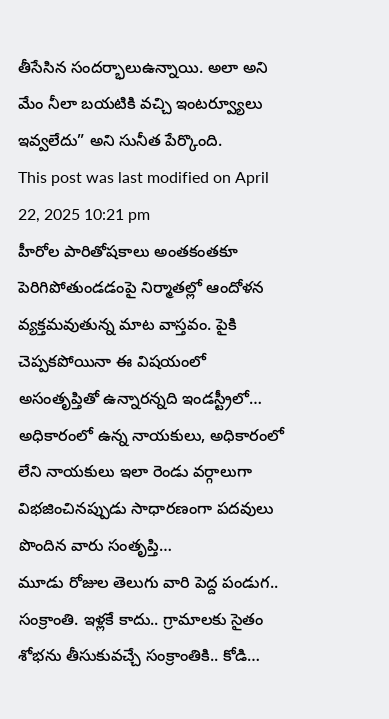తీసేసిన సందర్భాలుఉన్నాయి. అలా అని మేం నీలా బయటికి వచ్చి ఇంటర్వ్యూలు ఇవ్వలేదు” అని సునీత పేర్కొంది.
This post was last modified on April 22, 2025 10:21 pm
హీరోల పారితోషకాలు అంతకంతకూ పెరిగిపోతుండడంపై నిర్మాతల్లో ఆందోళన వ్యక్తమవుతున్న మాట వాస్తవం. పైకి చెప్పకపోయినా ఈ విషయంలో అసంతృప్తితో ఉన్నారన్నది ఇండస్ట్రీలో…
అధికారంలో ఉన్న నాయకులు, అధికారంలో లేని నాయకులు ఇలా రెండు వర్గాలుగా విభజించినప్పుడు సాధారణంగా పదవులు పొందిన వారు సంతృప్తి…
మూడు రోజుల తెలుగు వారి పెద్ద పండుగ.. సంక్రాంతి. ఇళ్లకే కాదు.. గ్రామాలకు సైతం శోభను తీసుకువచ్చే సంక్రాంతికి.. కోడి…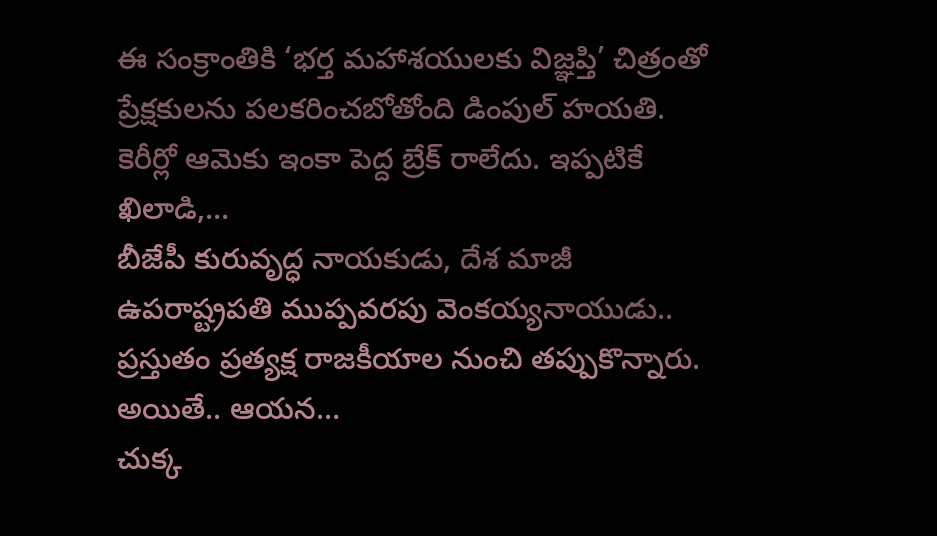ఈ సంక్రాంతికి ‘భర్త మహాశయులకు విజ్ఞప్తి’ చిత్రంతో ప్రేక్షకులను పలకరించబోతోంది డింపుల్ హయతి. కెరీర్లో ఆమెకు ఇంకా పెద్ద బ్రేక్ రాలేదు. ఇప్పటికే ఖిలాడి,…
బీజేపీ కురువృద్ధ నాయకుడు, దేశ మాజీ ఉపరాష్ట్రపతి ముప్పవరపు వెంకయ్యనాయుడు.. ప్రస్తుతం ప్రత్యక్ష రాజకీయాల నుంచి తప్పుకొన్నారు. అయితే.. ఆయన…
చుక్క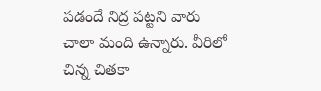పడందే నిద్ర పట్టని వారు చాలా మంది ఉన్నారు. వీరిలో చిన్న చితకా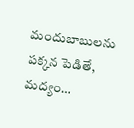మందుబాబులను పక్కన పెడితే, మద్యం…